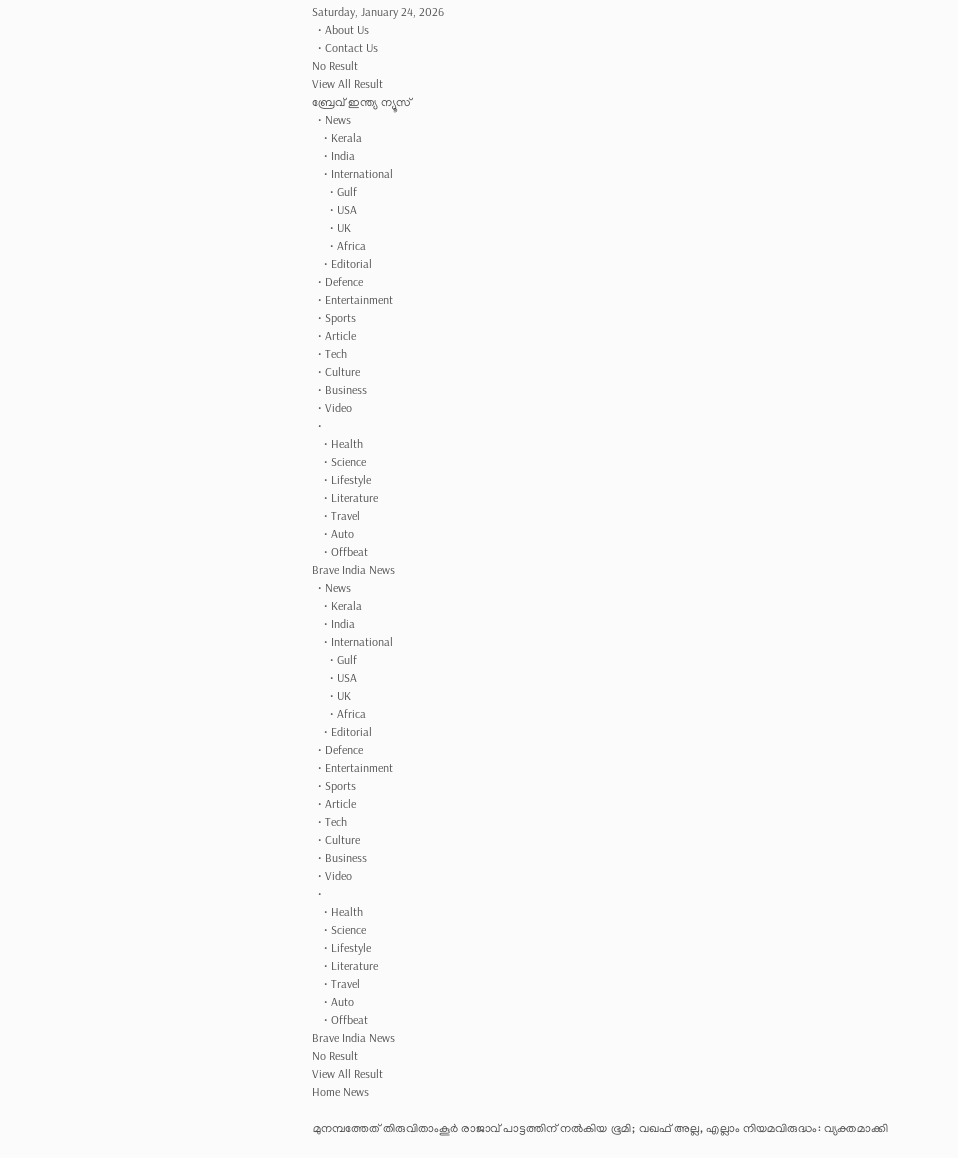Saturday, January 24, 2026
  • About Us
  • Contact Us
No Result
View All Result
ബ്രേവ് ഇന്ത്യ ന്യൂസ്
  • News
    • Kerala
    • India
    • International
      • Gulf
      • USA
      • UK
      • Africa
    • Editorial
  • Defence
  • Entertainment
  • Sports
  • Article
  • Tech
  • Culture
  • Business
  • Video
  •
    • Health
    • Science
    • Lifestyle
    • Literature
    • Travel
    • Auto
    • Offbeat
Brave India News
  • News
    • Kerala
    • India
    • International
      • Gulf
      • USA
      • UK
      • Africa
    • Editorial
  • Defence
  • Entertainment
  • Sports
  • Article
  • Tech
  • Culture
  • Business
  • Video
  •
    • Health
    • Science
    • Lifestyle
    • Literature
    • Travel
    • Auto
    • Offbeat
Brave India News
No Result
View All Result
Home News

മുനമ്പത്തേത് തിരുവിതാംകൂര്‍ രാജാവ് പാട്ടത്തിന് നല്‍കിയ ഭൂമി; വഖഫ് അല്ല, എല്ലാം നിയമവിരുദ്ധം: വ്യക്തമാക്കി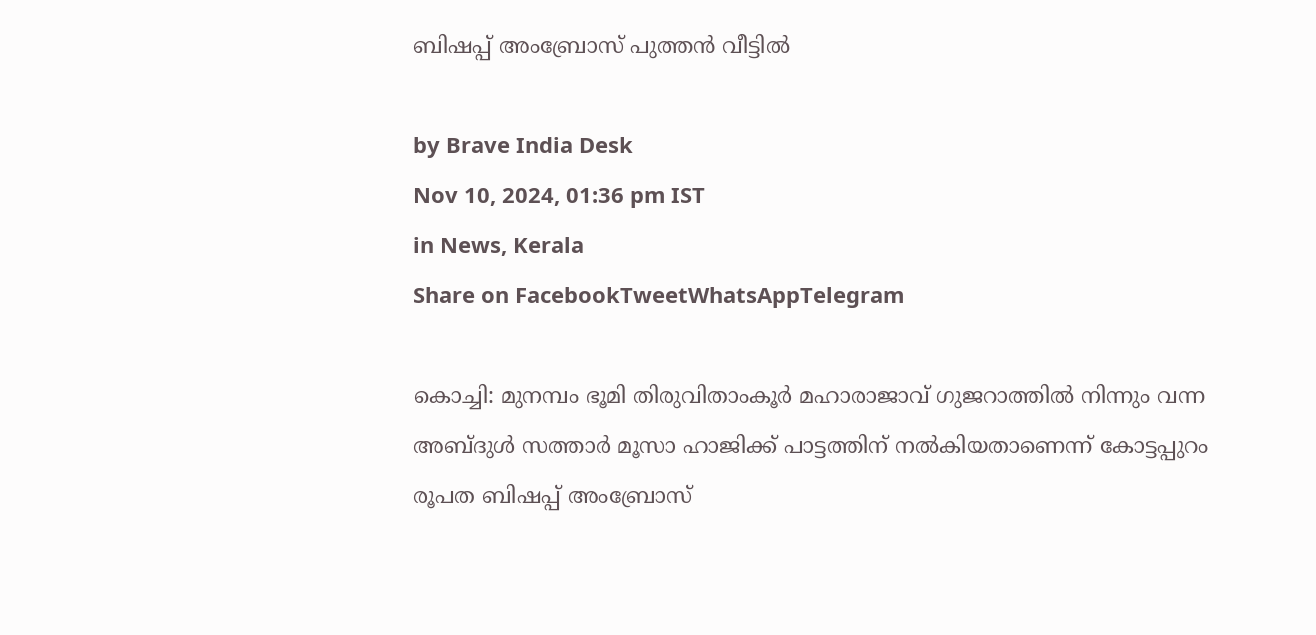ബിഷപ്പ് അംബ്രോസ് പുത്തന്‍ വീട്ടില്‍

by Brave India Desk
Nov 10, 2024, 01:36 pm IST
in News, Kerala
Share on FacebookTweetWhatsAppTelegram

കൊച്ചി: മുനമ്പം ഭൂമി തിരുവിതാംകൂര്‍ മഹാരാജാവ് ഗുജറാത്തില്‍ നിന്നും വന്ന അബ്ദുള്‍ സത്താര്‍ മൂസാ ഹാജിക്ക് പാട്ടത്തിന് നല്‍കിയതാണെന്ന് കോട്ടപ്പുറം രൂപത ബിഷപ്പ് അംബ്രോസ്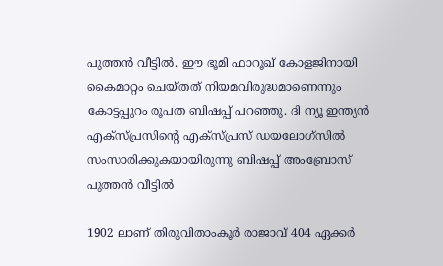പുത്തന്‍ വീട്ടില്‍. ഈ ഭൂമി ഫാറൂഖ് കോളജിനായി കൈമാറ്റം ചെയ്തത് നിയമവിരുദ്ധമാണെന്നും കോട്ടപ്പുറം രൂപത ബിഷപ്പ് പറഞ്ഞു. ദി ന്യൂ ഇന്ത്യന്‍ എക്സ്പ്രസിന്റെ എക്സ്പ്രസ് ഡയലോഗ്സില്‍ സംസാരിക്കുകയായിരുന്നു ബിഷപ്പ് അംബ്രോസ് പുത്തന്‍ വീട്ടില്‍

1902 ലാണ് തിരുവിതാംകൂര്‍ രാജാവ് 404 ഏക്കര്‍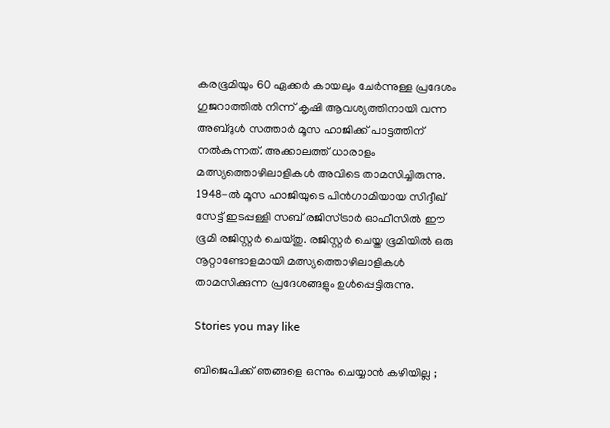കരഭൂമിയും 60 ഏക്കര്‍ കായലും ചേര്‍ന്നുള്ള പ്രദേശം ഗുജറാത്തില്‍ നിന്ന് കൃഷി ആവശ്യത്തിനായി വന്ന അബ്ദുള്‍ സത്താര്‍ മൂസ ഹാജിക്ക് പാട്ടത്തിന് നല്‍കുന്നത്. അക്കാലത്ത് ധാരാളം മത്സ്യത്തൊഴിലാളികള്‍ അവിടെ താമസിച്ചിരുന്നു. 1948-ല്‍ മൂസ ഹാജിയുടെ പിന്‍ഗാമിയായ സിദ്ദീഖ് സേട്ട് ഇടപ്പള്ളി സബ് രജിസ്ട്രാര്‍ ഓഫീസില്‍ ഈ ഭൂമി രജിസ്റ്റര്‍ ചെയ്തു. രജിസ്റ്റര്‍ ചെയ്ത ഭൂമിയില്‍ ഒരു നൂറ്റാണ്ടോളമായി മത്സ്യത്തൊഴിലാളികള്‍ താമസിക്കുന്ന പ്രദേശങ്ങളും ഉള്‍പ്പെട്ടിരുന്നു.

Stories you may like

ബിജെപിക്ക് ഞങ്ങളെ ഒന്നും ചെയ്യാൻ കഴിയില്ല ;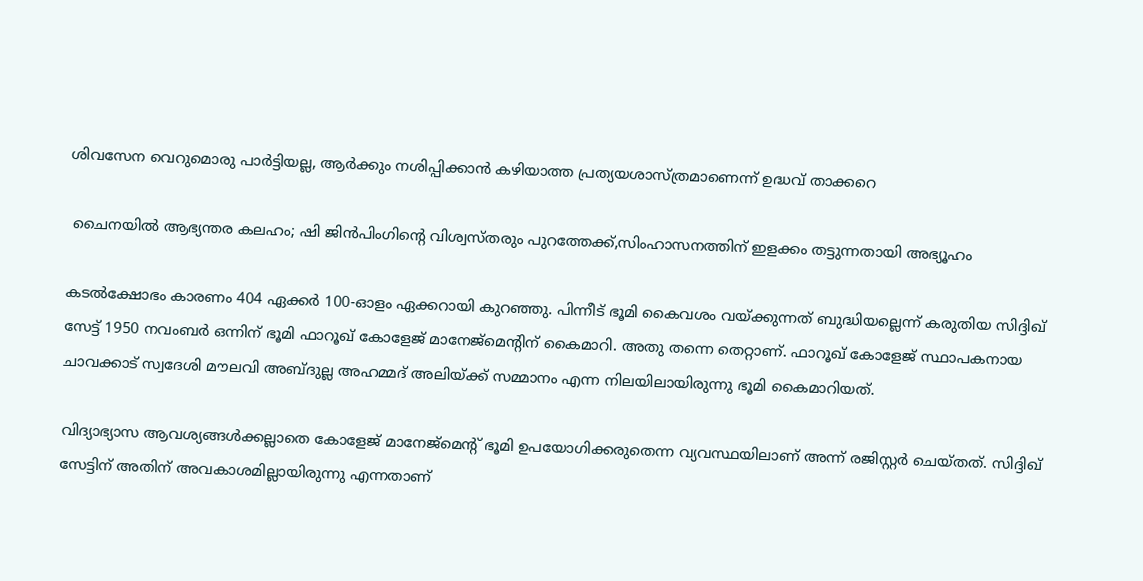ശിവസേന വെറുമൊരു പാർട്ടിയല്ല, ആർക്കും നശിപ്പിക്കാൻ കഴിയാത്ത പ്രത്യയശാസ്ത്രമാണെന്ന് ഉദ്ധവ് താക്കറെ

 ചൈനയിൽ ആഭ്യന്തര കലഹം; ഷി ജിൻപിംഗിന്റെ വിശ്വസ്തരും പുറത്തേക്ക്,സിംഹാസനത്തിന് ഇളക്കം തട്ടുന്നതായി അഭ്യൂഹം

കടല്‍ക്ഷോഭം കാരണം 404 ഏക്കര്‍ 100-ഓളം ഏക്കറായി കുറഞ്ഞു. പിന്നീട് ഭൂമി കൈവശം വയ്ക്കുന്നത് ബുദ്ധിയല്ലെന്ന് കരുതിയ സിദ്ദിഖ് സേട്ട് 1950 നവംബര്‍ ഒന്നിന് ഭൂമി ഫാറൂഖ് കോളേജ് മാനേജ്‌മെന്റിന് കൈമാറി. അതു തന്നെ തെറ്റാണ്. ഫാറൂഖ് കോളേജ് സ്ഥാപകനായ ചാവക്കാട് സ്വദേശി മൗലവി അബ്ദുല്ല അഹമ്മദ് അലിയ്ക്ക് സമ്മാനം എന്ന നിലയിലായിരുന്നു ഭൂമി കൈമാറിയത്.

വിദ്യാഭ്യാസ ആവശ്യങ്ങള്‍ക്കല്ലാതെ കോളേജ് മാനേജ്‌മെന്റ് ഭൂമി ഉപയോഗിക്കരുതെന്ന വ്യവസ്ഥയിലാണ് അന്ന് രജിസ്റ്റര്‍ ചെയ്തത്. സിദ്ദിഖ് സേട്ടിന് അതിന് അവകാശമില്ലായിരുന്നു എന്നതാണ്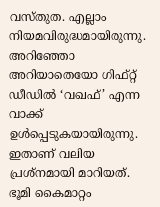വസ്തുത. എല്ലാം നിയമവിരുദ്ധമായിരുന്നു. അറിഞ്ഞോ അറിയാതെയോ ഗിഫ്റ്റ് ഡീഡില്‍ ‘വഖഫ്’ എന്ന വാക്ക് ഉള്‍പ്പെടുകയായിരുന്നു. ഇതാണ് വലിയ പ്രശ്നമായി മാറിയത്. ഭൂമി കൈമാറ്റം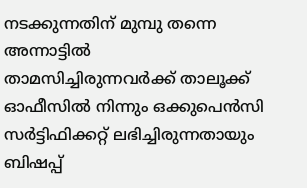നടക്കുന്നതിന് മുമ്പു തന്നെ അന്നാട്ടില്‍ താമസിച്ചിരുന്നവര്‍ക്ക് താലൂക്ക് ഓഫീസില്‍ നിന്നും ഒക്കുപെന്‍സി സര്‍ട്ടിഫിക്കറ്റ് ലഭിച്ചിരുന്നതായും ബിഷപ്പ്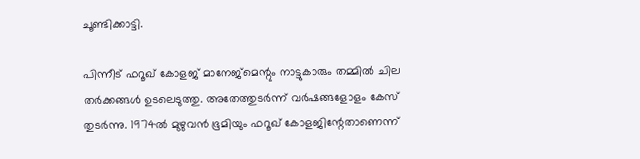ചൂണ്ടിക്കാട്ടി.

പിന്നീട് ഫറൂഖ് കോളജ് മാനേജ്മെന്റും നാട്ടുകാരും തമ്മില്‍ ചില തര്‍ക്കങ്ങള്‍ ഉടലെടുത്തു. അതേത്തുടര്‍ന്ന് വര്‍ഷങ്ങളോളം കേസ് തുടര്‍ന്നു. 1974ല്‍ മുഴുവന്‍ ഭൂമിയും ഫറൂഖ് കോളജിന്റേതാണെന്ന്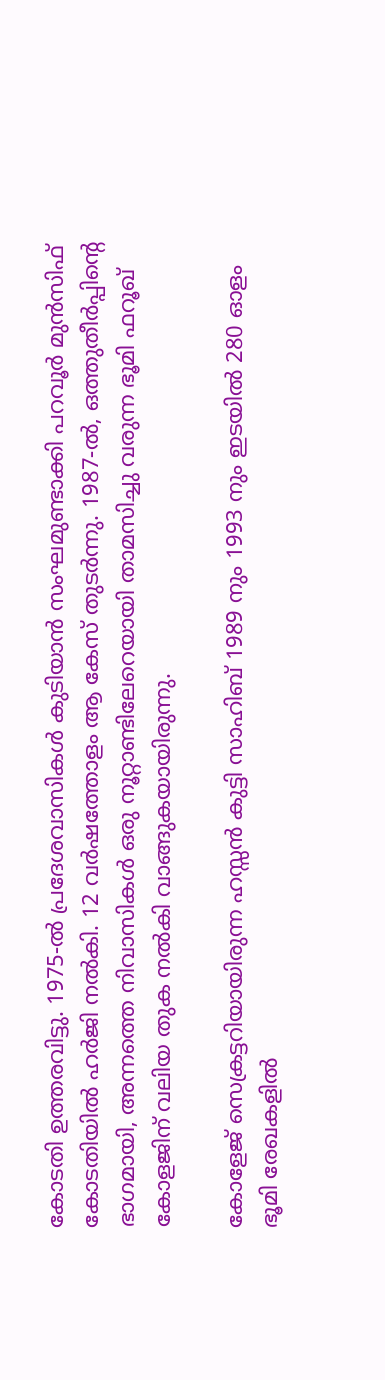കോടതി ഉത്തരവിട്ടു. 1975-ല്‍ പ്രദേശവാസികള്‍ കുടിയാന്‍ സംഘമുണ്ടാക്കി പറവൂര്‍ മുന്‍സിഫ് കോടതിയില്‍ ഹര്‍ജി നല്‍കി. 12 വര്‍ഷത്തോളം ആ കേസ് തുടര്‍ന്നു. 1987-ല്‍, ഒത്തുതീര്‍പ്പിന്റെ ഭാഗമായി, അന്നത്തെ നിവാസികള്‍ ഒരു നൂറ്റാണ്ടിലേറെയായി താമസിച്ചു വരുന്ന ഭൂമി ഫറൂഖ് കോളജിന് വലിയ തുക നല്‍കി വാങ്ങുകയായിരുന്നു.

കോളേജ് സെക്രട്ടറിയായിരുന്ന ഹസ്സന്‍ കുട്ടി സാഹിബ് 1989 നും 1993 നും ഇടയില്‍ 280 ഓളം ഭൂമി രേഖകളില്‍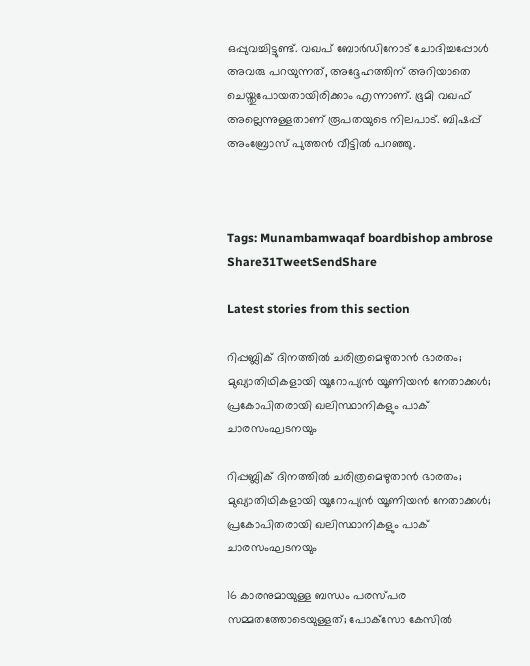ഒപ്പുവച്ചിട്ടുണ്ട്. വഖപ് ബോര്‍ഡിനോട് ചോദിച്ചപ്പോള്‍ അവരു പറയുന്നത്, അദ്ദേഹത്തിന് അറിയാതെ ചെയ്തുപോയതായിരിക്കാം എന്നാണ്. ഭൂമി വഖഫ് അല്ലെന്നുള്ളതാണ് രൂപതയുടെ നിലപാട്. ബിഷപ്പ് അംബ്രോസ് പുത്തന്‍ വീട്ടില്‍ പറഞ്ഞു.



Tags: Munambamwaqaf boardbishop ambrose
Share31TweetSendShare

Latest stories from this section

റിപ്പബ്ലിക് ദിനത്തിൽ ചരിത്രമെഴുതാൻ ഭാരതം; മുഖ്യാതിഥികളായി യൂറോപ്യൻ യൂണിയൻ നേതാക്കൾ; പ്രകോപിതരായി ഖലിസ്ഥാനികളും പാക് ചാരസംഘടനയും

റിപ്പബ്ലിക് ദിനത്തിൽ ചരിത്രമെഴുതാൻ ഭാരതം; മുഖ്യാതിഥികളായി യൂറോപ്യൻ യൂണിയൻ നേതാക്കൾ; പ്രകോപിതരായി ഖലിസ്ഥാനികളും പാക് ചാരസംഘടനയും

16 കാരനുമായുള്ള ബന്ധം പരസ്പര സമ്മതത്തോടെയുള്ളത്; പോക്‌സോ കേസിൽ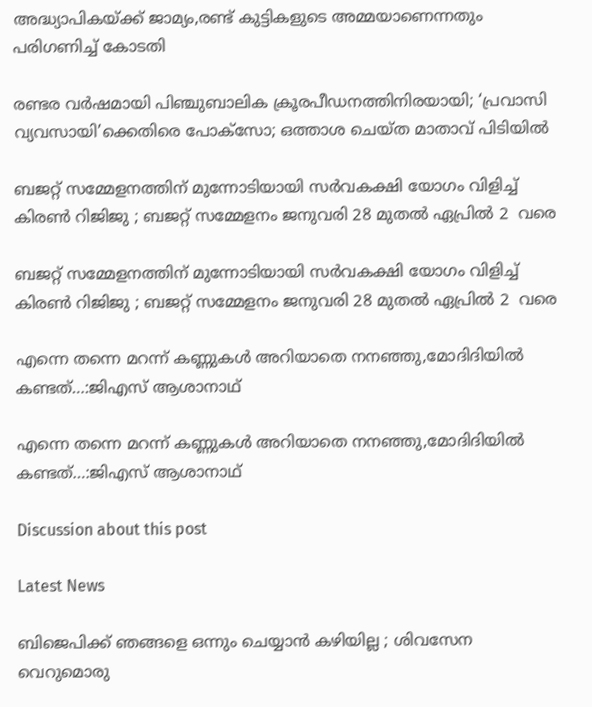അദ്ധ്യാപികയ്ക്ക് ജാമ്യം,രണ്ട് കുട്ടികളുടെ അമ്മയാണെന്നതും പരിഗണിച്ച് കോടതി

രണ്ടര വർഷമായി പിഞ്ചുബാലിക ക്രൂരപീഡനത്തിനിരയായി; ‘പ്രവാസി വ്യവസായി’ക്കെതിരെ പോക്സോ; ഒത്താശ ചെയ്ത മാതാവ് പിടിയിൽ

ബജറ്റ് സമ്മേളനത്തിന് മുന്നോടിയായി സർവകക്ഷി യോഗം വിളിച്ച് കിരൺ റിജിജു ; ബജറ്റ് സമ്മേളനം ജനുവരി 28 മുതൽ ഏപ്രിൽ 2  വരെ

ബജറ്റ് സമ്മേളനത്തിന് മുന്നോടിയായി സർവകക്ഷി യോഗം വിളിച്ച് കിരൺ റിജിജു ; ബജറ്റ് സമ്മേളനം ജനുവരി 28 മുതൽ ഏപ്രിൽ 2  വരെ

എന്നെ തന്നെ മറന്ന് കണ്ണുകൾ അറിയാതെ നനഞ്ഞു,മോദിദിയിൽ കണ്ടത്…:ജിഎസ് ആശാനാഥ്

എന്നെ തന്നെ മറന്ന് കണ്ണുകൾ അറിയാതെ നനഞ്ഞു,മോദിദിയിൽ കണ്ടത്…:ജിഎസ് ആശാനാഥ്

Discussion about this post

Latest News

ബിജെപിക്ക് ഞങ്ങളെ ഒന്നും ചെയ്യാൻ കഴിയില്ല ; ശിവസേന വെറുമൊരു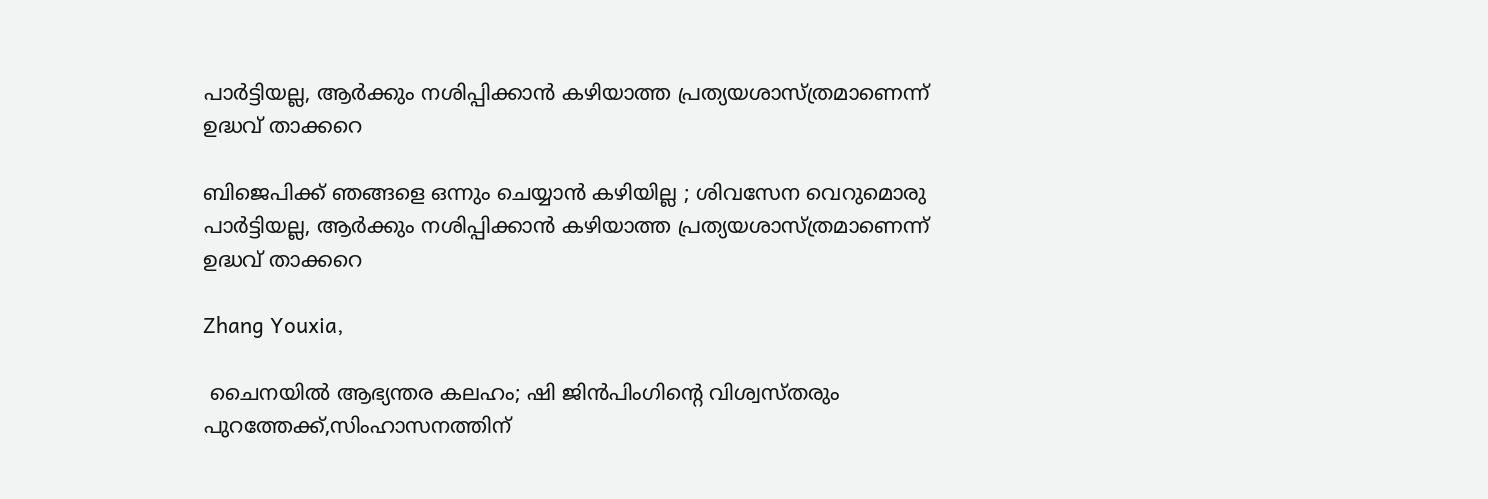പാർട്ടിയല്ല, ആർക്കും നശിപ്പിക്കാൻ കഴിയാത്ത പ്രത്യയശാസ്ത്രമാണെന്ന് ഉദ്ധവ് താക്കറെ

ബിജെപിക്ക് ഞങ്ങളെ ഒന്നും ചെയ്യാൻ കഴിയില്ല ; ശിവസേന വെറുമൊരു പാർട്ടിയല്ല, ആർക്കും നശിപ്പിക്കാൻ കഴിയാത്ത പ്രത്യയശാസ്ത്രമാണെന്ന് ഉദ്ധവ് താക്കറെ

Zhang Youxia,

 ചൈനയിൽ ആഭ്യന്തര കലഹം; ഷി ജിൻപിംഗിന്റെ വിശ്വസ്തരും പുറത്തേക്ക്,സിംഹാസനത്തിന്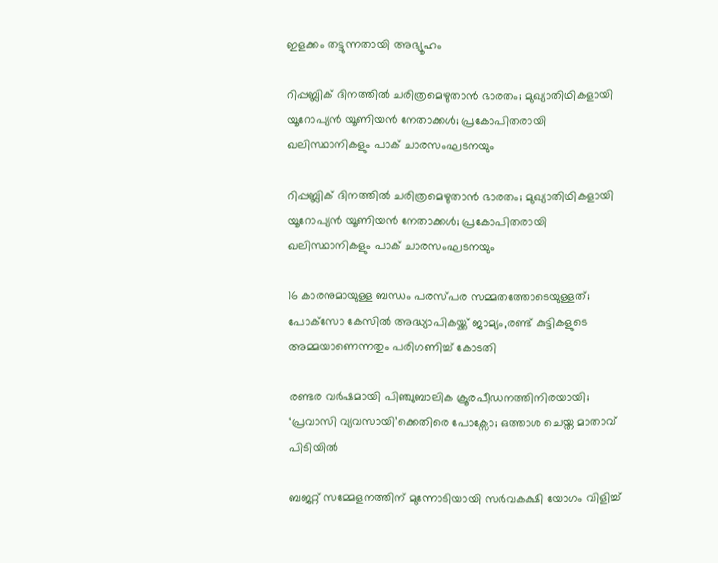ഇളക്കം തട്ടുന്നതായി അഭ്യൂഹം

റിപ്പബ്ലിക് ദിനത്തിൽ ചരിത്രമെഴുതാൻ ഭാരതം; മുഖ്യാതിഥികളായി യൂറോപ്യൻ യൂണിയൻ നേതാക്കൾ; പ്രകോപിതരായി ഖലിസ്ഥാനികളും പാക് ചാരസംഘടനയും

റിപ്പബ്ലിക് ദിനത്തിൽ ചരിത്രമെഴുതാൻ ഭാരതം; മുഖ്യാതിഥികളായി യൂറോപ്യൻ യൂണിയൻ നേതാക്കൾ; പ്രകോപിതരായി ഖലിസ്ഥാനികളും പാക് ചാരസംഘടനയും

16 കാരനുമായുള്ള ബന്ധം പരസ്പര സമ്മതത്തോടെയുള്ളത്; പോക്‌സോ കേസിൽ അദ്ധ്യാപികയ്ക്ക് ജാമ്യം,രണ്ട് കുട്ടികളുടെ അമ്മയാണെന്നതും പരിഗണിച്ച് കോടതി

രണ്ടര വർഷമായി പിഞ്ചുബാലിക ക്രൂരപീഡനത്തിനിരയായി; ‘പ്രവാസി വ്യവസായി’ക്കെതിരെ പോക്സോ; ഒത്താശ ചെയ്ത മാതാവ് പിടിയിൽ

ബജറ്റ് സമ്മേളനത്തിന് മുന്നോടിയായി സർവകക്ഷി യോഗം വിളിച്ച്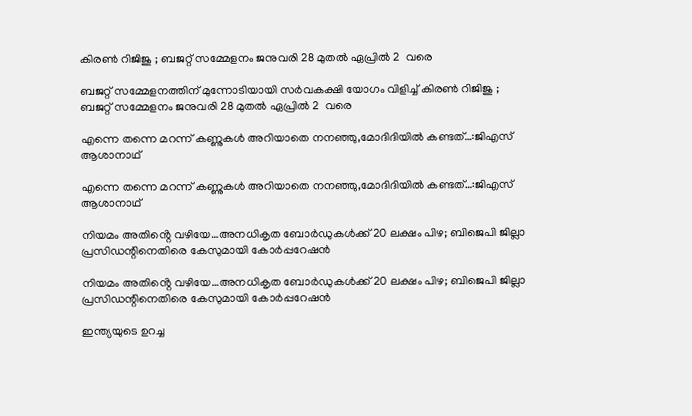കിരൺ റിജിജു ; ബജറ്റ് സമ്മേളനം ജനുവരി 28 മുതൽ ഏപ്രിൽ 2  വരെ

ബജറ്റ് സമ്മേളനത്തിന് മുന്നോടിയായി സർവകക്ഷി യോഗം വിളിച്ച് കിരൺ റിജിജു ; ബജറ്റ് സമ്മേളനം ജനുവരി 28 മുതൽ ഏപ്രിൽ 2  വരെ

എന്നെ തന്നെ മറന്ന് കണ്ണുകൾ അറിയാതെ നനഞ്ഞു,മോദിദിയിൽ കണ്ടത്…:ജിഎസ് ആശാനാഥ്

എന്നെ തന്നെ മറന്ന് കണ്ണുകൾ അറിയാതെ നനഞ്ഞു,മോദിദിയിൽ കണ്ടത്…:ജിഎസ് ആശാനാഥ്

നിയമം അതിൻ്റെ വഴിയേ…അനധികൃത ബോർഡുകൾക്ക് 20 ലക്ഷം പിഴ; ബിജെപി ജില്ലാ പ്രസിഡന്റിനെതിരെ കേസുമായി കോർപ്പറേഷൻ

നിയമം അതിൻ്റെ വഴിയേ…അനധികൃത ബോർഡുകൾക്ക് 20 ലക്ഷം പിഴ; ബിജെപി ജില്ലാ പ്രസിഡന്റിനെതിരെ കേസുമായി കോർപ്പറേഷൻ

ഇന്ത്യയുടെ ഉറച്ച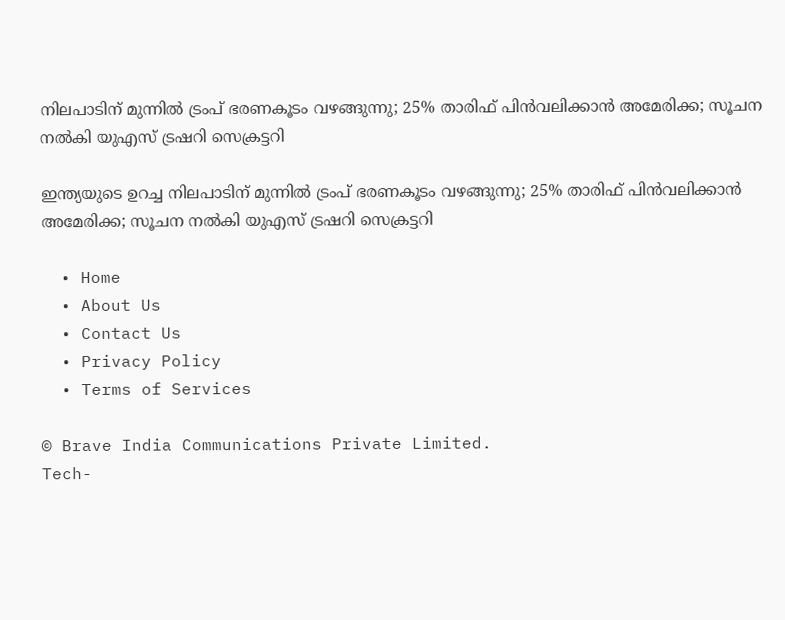നിലപാടിന് മുന്നിൽ ട്രംപ് ഭരണകൂടം വഴങ്ങുന്നു; 25% താരിഫ് പിൻവലിക്കാൻ അമേരിക്ക; സൂചന നൽകി യുഎസ് ട്രഷറി സെക്രട്ടറി

ഇന്ത്യയുടെ ഉറച്ച നിലപാടിന് മുന്നിൽ ട്രംപ് ഭരണകൂടം വഴങ്ങുന്നു; 25% താരിഫ് പിൻവലിക്കാൻ അമേരിക്ക; സൂചന നൽകി യുഎസ് ട്രഷറി സെക്രട്ടറി

  • Home
  • About Us
  • Contact Us
  • Privacy Policy
  • Terms of Services

© Brave India Communications Private Limited.
Tech-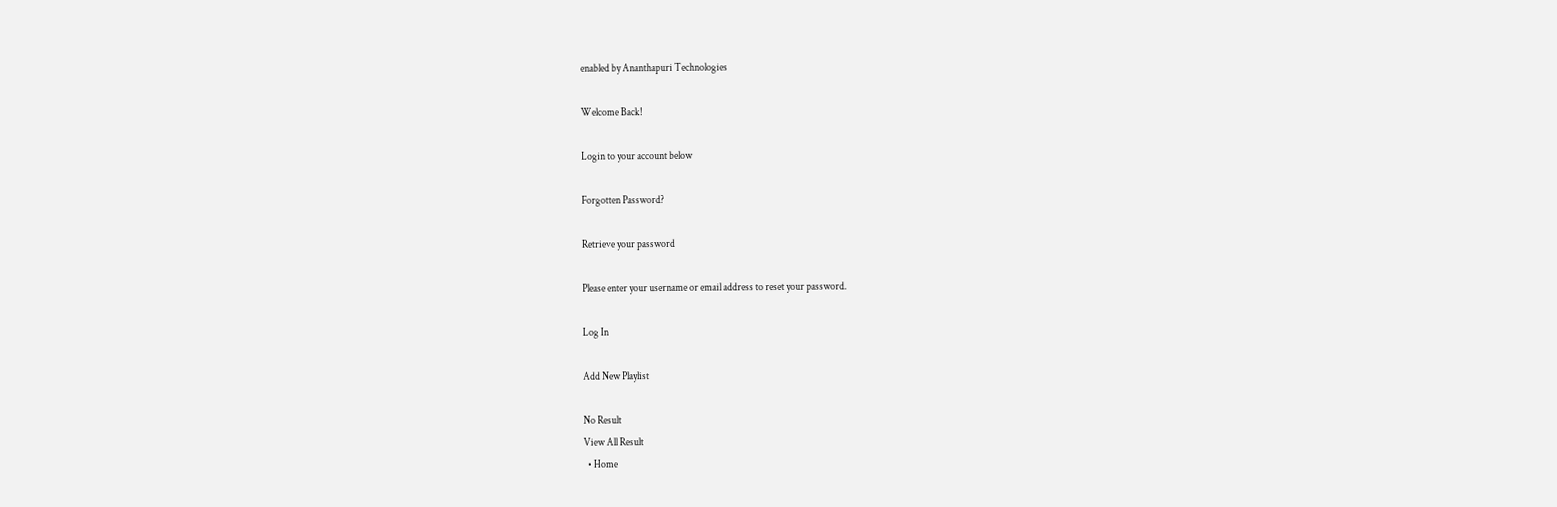enabled by Ananthapuri Technologies

Welcome Back!

Login to your account below

Forgotten Password?

Retrieve your password

Please enter your username or email address to reset your password.

Log In

Add New Playlist

No Result
View All Result
  • Home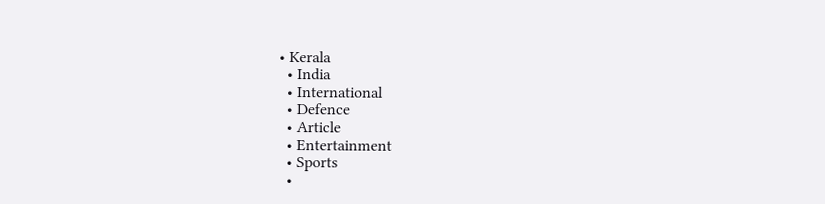• Kerala
  • India
  • International
  • Defence
  • Article
  • Entertainment
  • Sports
  •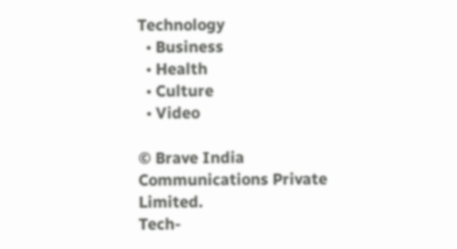Technology
  • Business
  • Health
  • Culture
  • Video

© Brave India Communications Private Limited.
Tech-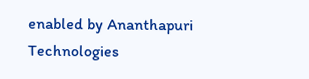enabled by Ananthapuri Technologies